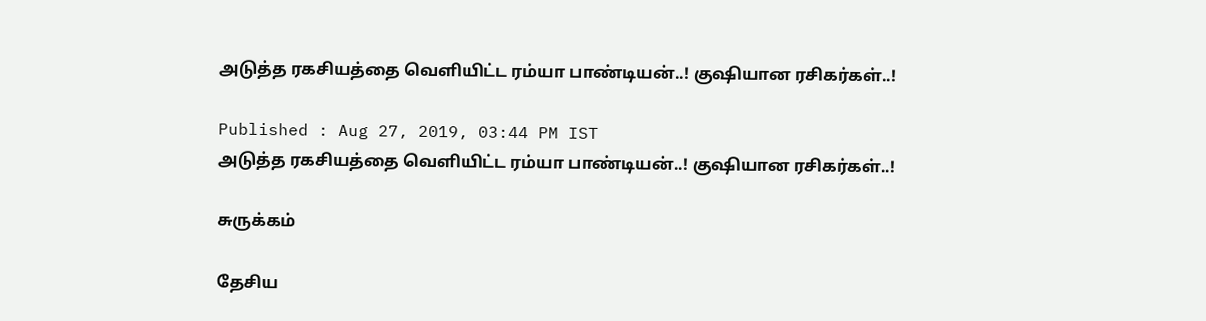அடுத்த ரகசியத்தை வெளியிட்ட ரம்யா பாண்டியன்..! குஷியான ரசிகர்கள்..!

Published : Aug 27, 2019, 03:44 PM IST
அடுத்த ரகசியத்தை வெளியிட்ட ரம்யா பாண்டியன்..! குஷியான ரசிகர்கள்..!

சுருக்கம்

தேசிய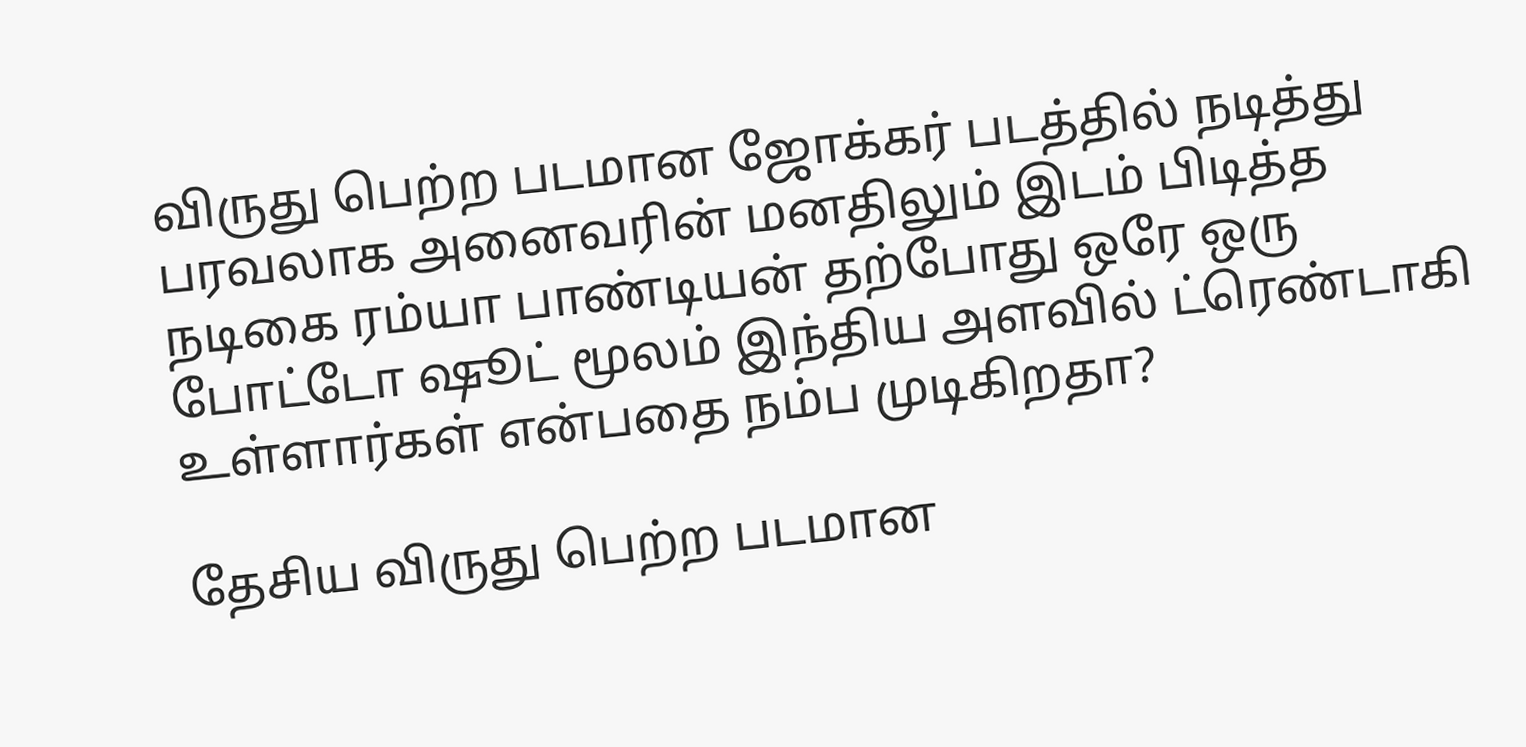விருது பெற்ற படமான ஜோக்கர் படத்தில் நடித்து பரவலாக அனைவரின் மனதிலும் இடம் பிடித்த நடிகை ரம்யா பாண்டியன் தற்போது ஒரே ஒரு போட்டோ ஷூட் மூலம் இந்திய அளவில் ட்ரெண்டாகி உள்ளார்கள் என்பதை நம்ப முடிகிறதா?

தேசிய விருது பெற்ற படமான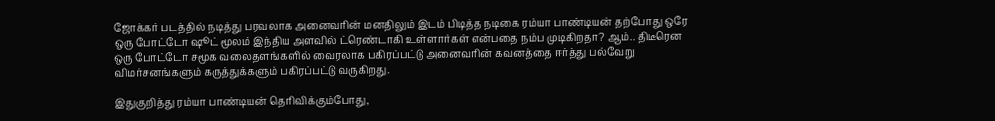ஜோக்கர் படத்தில் நடித்து பரவலாக அனைவரின் மனதிலும் இடம் பிடித்த நடிகை ரம்யா பாண்டியன் தற்போது ஒரே ஒரு போட்டோ ஷூட் மூலம் இந்திய அளவில் ட்ரெண்டாகி உள்ளார்கள் என்பதை நம்ப முடிகிறதா? ஆம்.. திடீரென ஒரு போட்டோ சமூக வலைதளங்களில் வைரலாக பகிரப்பட்டு அனைவரின் கவனத்தை ஈர்த்து பல்வேறு விமர்சனங்களும் கருத்துக்களும் பகிரப்பட்டு வருகிறது.

இதுகுறித்து ரம்யா பாண்டியன் தெரிவிக்கும்போது,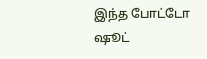இந்த போட்டோ ஷூட்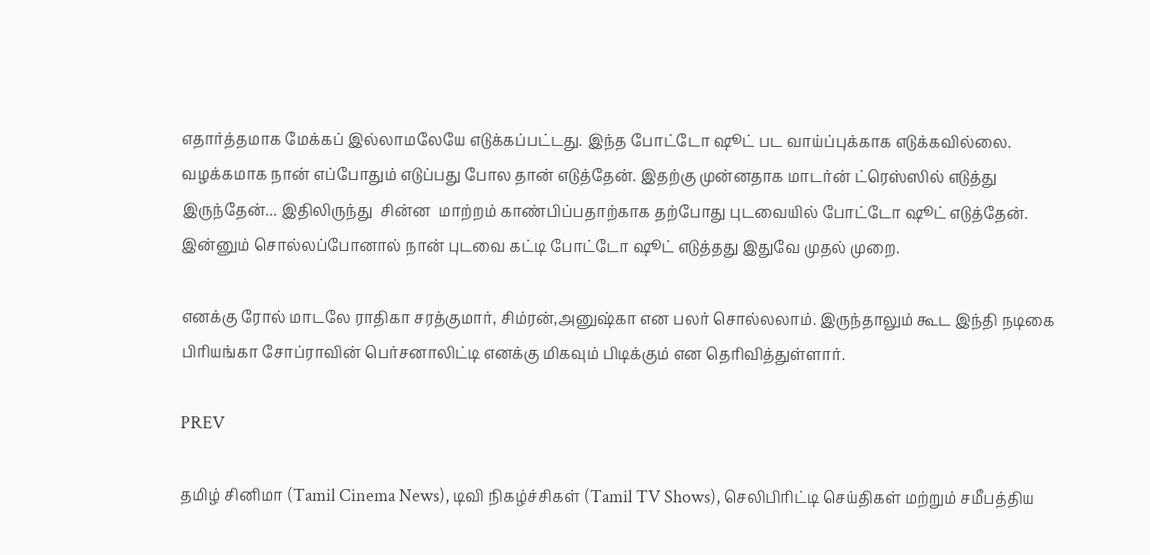எதார்த்தமாக மேக்கப் இல்லாமலேயே எடுக்கப்பட்டது. இந்த போட்டோ ஷூட் பட வாய்ப்புக்காக எடுக்கவில்லை. வழக்கமாக நான் எப்போதும் எடுப்பது போல தான் எடுத்தேன். இதற்கு முன்னதாக மாடர்ன் ட்ரெஸ்ஸில் எடுத்து இருந்தேன்... இதிலிருந்து  சின்ன  மாற்றம் காண்பிப்பதாற்காக தற்போது புடவையில் போட்டோ ஷூட் எடுத்தேன். இன்னும் சொல்லப்போனால் நான் புடவை கட்டி போட்டோ ஷூட் எடுத்தது இதுவே முதல் முறை.

எனக்கு ரோல் மாடலே ராதிகா சரத்குமார், சிம்ரன்,அனுஷ்கா என பலர் சொல்லலாம். இருந்தாலும் கூட இந்தி நடிகை பிரியங்கா சோப்ராவின் பெர்சனாலிட்டி எனக்கு மிகவும் பிடிக்கும் என தெரிவித்துள்ளார்.

PREV

தமிழ் சினிமா (Tamil Cinema News), டிவி நிகழ்ச்சிகள் (Tamil TV Shows), செலிபிரிட்டி செய்திகள் மற்றும் சமீபத்திய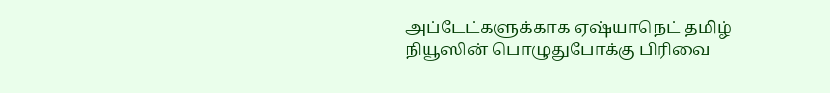அப்டேட்களுக்காக ஏஷ்யாநெட் தமிழ் நியூஸின் பொழுதுபோக்கு பிரிவை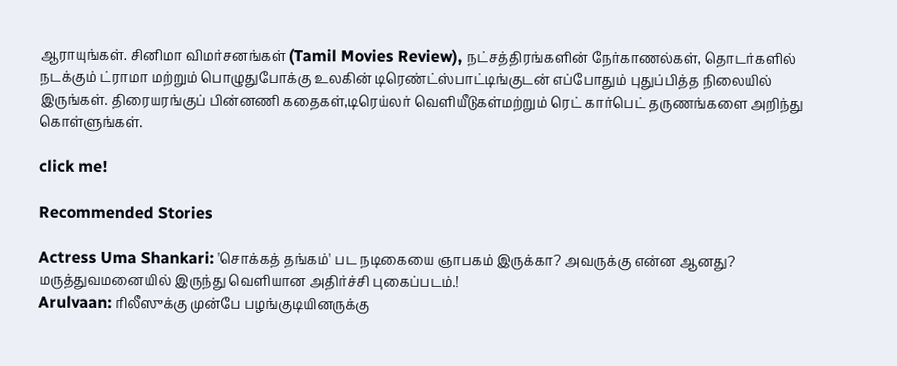ஆராயுங்கள். சினிமா விமர்சனங்கள் (Tamil Movies Review), நட்சத்திரங்களின் நேர்காணல்கள், தொடர்களில் நடக்கும் ட்ராமா மற்றும் பொழுதுபோக்கு உலகின் டிரெண்ட்ஸ்பாட்டிங்குடன் எப்போதும் புதுப்பித்த நிலையில் இருங்கள். திரையரங்குப் பின்னணி கதைகள்,டிரெய்லர் வெளியீடுகள்மற்றும் ரெட் கார்பெட் தருணங்களை அறிந்து கொள்ளுங்கள்.

click me!

Recommended Stories

Actress Uma Shankari: 'சொக்கத் தங்கம்' பட நடிகையை ஞாபகம் இருக்கா? அவருக்கு என்ன ஆனது? மருத்துவமனையில் இருந்து வெளியான அதிர்ச்சி புகைப்படம்.!
Arulvaan: ரிலீஸுக்கு முன்பே பழங்குடியினருக்கு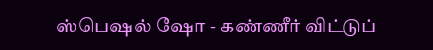ஸ்பெஷல் ஷோ - கண்ணீர் விட்டுப்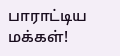பாராட்டிய மக்கள்!